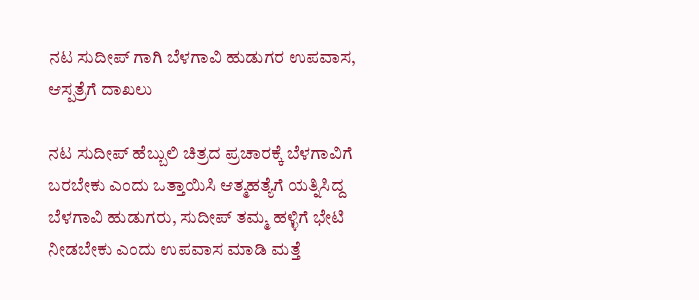ನಟ ಸುದೀಪ್ ಗಾಗಿ ಬೆಳಗಾವಿ ಹುಡುಗರ ಉಪವಾಸ, ಆಸ್ಪತ್ರೆಗೆ ದಾಖಲು

ನಟ ಸುದೀಪ್ ಹೆಬ್ಬುಲಿ ಚಿತ್ರದ ಪ್ರಚಾರಕ್ಕೆ ಬೆಳಗಾವಿಗೆ ಬರಬೇಕು ಎಂದು ಒತ್ತಾಯಿಸಿ ಆತ್ಮಹತ್ಯೆಗೆ ಯತ್ನಿಸಿದ್ದ ಬೆಳಗಾವಿ ಹುಡುಗರು, ಸುದೀಪ್ ತಮ್ಮ ಹಳ್ಳಿಗೆ ಭೇಟಿ ನೀಡಬೇಕು ಎಂದು ಉಪವಾಸ ಮಾಡಿ ಮತ್ತೆ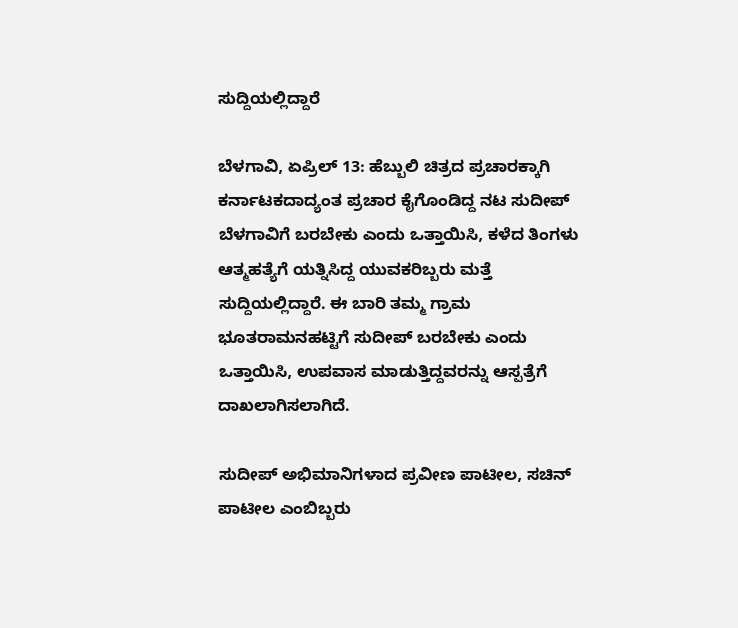ಸುದ್ದಿಯಲ್ಲಿದ್ದಾರೆ

ಬೆಳಗಾವಿ, ಏಪ್ರಿಲ್ 13: ಹೆಬ್ಬುಲಿ ಚಿತ್ರದ ಪ್ರಚಾರಕ್ಕಾಗಿ ಕರ್ನಾಟಕದಾದ್ಯಂತ ಪ್ರಚಾರ ಕೈಗೊಂಡಿದ್ದ ನಟ ಸುದೀಪ್ ಬೆಳಗಾವಿಗೆ ಬರಬೇಕು ಎಂದು ಒತ್ತಾಯಿಸಿ, ಕಳೆದ ತಿಂಗಳು ಆತ್ಮಹತ್ಯೆಗೆ ಯತ್ನಿಸಿದ್ದ ಯುವಕರಿಬ್ಬರು ಮತ್ತೆ ಸುದ್ದಿಯಲ್ಲಿದ್ದಾರೆ. ಈ ಬಾರಿ ತಮ್ಮ ಗ್ರಾಮ ಭೂತರಾಮನಹಟ್ಟಿಗೆ ಸುದೀಪ್ ಬರಬೇಕು ಎಂದು ಒತ್ತಾಯಿಸಿ, ಉಪವಾಸ ಮಾಡುತ್ತಿದ್ದವರನ್ನು ಆಸ್ಪತ್ರೆಗೆ ದಾಖಲಾಗಿಸಲಾಗಿದೆ.

ಸುದೀಪ್ ಅಭಿಮಾನಿಗಳಾದ ಪ್ರವೀಣ ಪಾಟೀಲ, ಸಚಿನ್ ಪಾಟೀಲ ಎಂಬಿಬ್ಬರು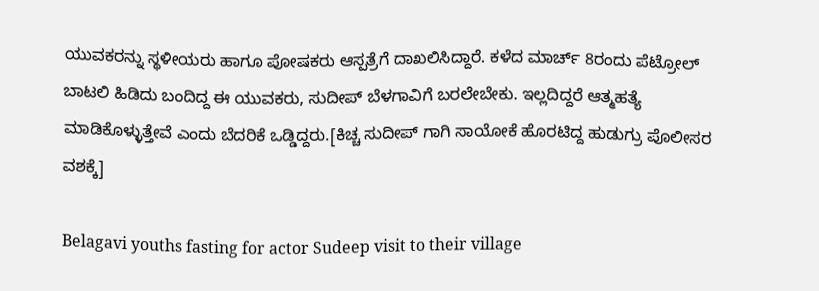ಯುವಕರನ್ನು ಸ್ಥಳೀಯರು ಹಾಗೂ ಪೋಷಕರು ಆಸ್ಪತ್ರೆಗೆ ದಾಖಲಿಸಿದ್ದಾರೆ. ಕಳೆದ ಮಾರ್ಚ್ 8ರಂದು ಪೆಟ್ರೋಲ್ ಬಾಟಲಿ ಹಿಡಿದು ಬಂದಿದ್ದ ಈ ಯುವಕರು, ಸುದೀಪ್ ಬೆಳಗಾವಿಗೆ ಬರಲೇಬೇಕು. ಇಲ್ಲದಿದ್ದರೆ ಆತ್ಮಹತ್ಯೆ ಮಾಡಿಕೊಳ್ಳುತ್ತೇವೆ ಎಂದು ಬೆದರಿಕೆ ಒಡ್ಡಿದ್ದರು.[ಕಿಚ್ಚ ಸುದೀಪ್ ಗಾಗಿ ಸಾಯೋಕೆ ಹೊರಟಿದ್ದ ಹುಡುಗ್ರು ಪೊಲೀಸರ ವಶಕ್ಕೆ]

Belagavi youths fasting for actor Sudeep visit to their village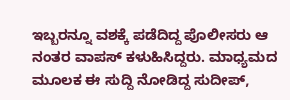ಇಬ್ಬರನ್ನೂ ವಶಕ್ಕೆ ಪಡೆದಿದ್ದ ಪೊಲೀಸರು ಆ ನಂತರ ವಾಪಸ್ ಕಳುಹಿಸಿದ್ದರು. ಮಾಧ್ಯಮದ ಮೂಲಕ ಈ ಸುದ್ದಿ ನೋಡಿದ್ದ ಸುದೀಪ್,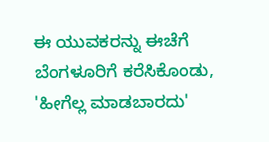ಈ ಯುವಕರನ್ನು ಈಚೆಗೆ ಬೆಂಗಳೂರಿಗೆ ಕರೆಸಿಕೊಂಡು, 'ಹೀಗೆಲ್ಲ ಮಾಡಬಾರದು'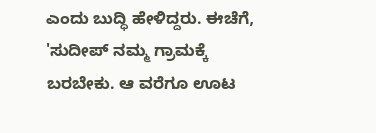ಎಂದು ಬುದ್ಧಿ ಹೇಳಿದ್ದರು. ಈಚೆಗೆ, 'ಸುದೀಪ್ ನಮ್ಮ ಗ್ರಾಮಕ್ಕೆ ಬರಬೇಕು. ಆ ವರೆಗೂ ಊಟ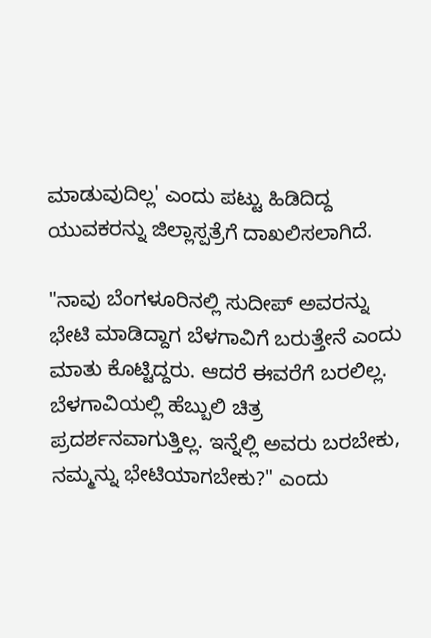ಮಾಡುವುದಿಲ್ಲ' ಎಂದು ಪಟ್ಟು ಹಿಡಿದಿದ್ದ ಯುವಕರನ್ನು ಜಿಲ್ಲಾಸ್ಪತ್ರೆಗೆ ದಾಖಲಿಸಲಾಗಿದೆ.

"ನಾವು ಬೆಂಗಳೂರಿನಲ್ಲಿ ಸುದೀಪ್ ಅವರನ್ನು ಭೇಟಿ ಮಾಡಿದ್ದಾಗ ಬೆಳಗಾವಿಗೆ ಬರುತ್ತೇನೆ ಎಂದು ಮಾತು ಕೊಟ್ಟಿದ್ದರು. ಆದರೆ ಈವರೆಗೆ ಬರಲಿಲ್ಲ. ಬೆಳಗಾವಿಯಲ್ಲಿ ಹೆಬ್ಬುಲಿ ಚಿತ್ರ ಪ್ರದರ್ಶನವಾಗುತ್ತಿಲ್ಲ. ಇನ್ನೆಲ್ಲಿ ಅವರು ಬರಬೇಕು, ನಮ್ಮನ್ನು ಭೇಟಿಯಾಗಬೇಕು?" ಎಂದು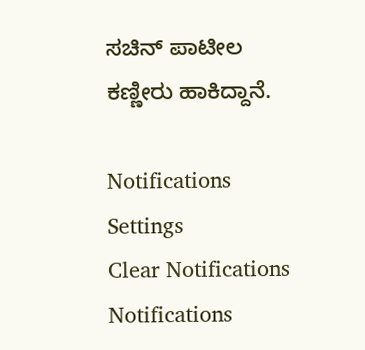ಸಚಿನ್ ಪಾಟೀಲ ಕಣ್ಣೀರು ಹಾಕಿದ್ದಾನೆ.

Notifications
Settings
Clear Notifications
Notifications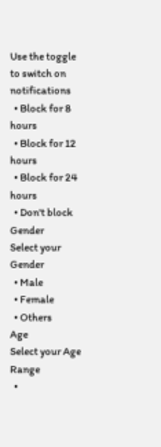Use the toggle to switch on notifications
  • Block for 8 hours
  • Block for 12 hours
  • Block for 24 hours
  • Don't block
Gender
Select your Gender
  • Male
  • Female
  • Others
Age
Select your Age Range
  •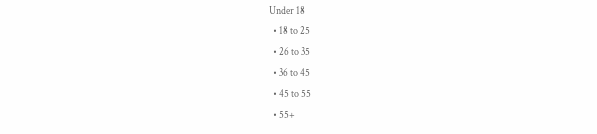Under 18
  • 18 to 25
  • 26 to 35
  • 36 to 45
  • 45 to 55
  • 55+